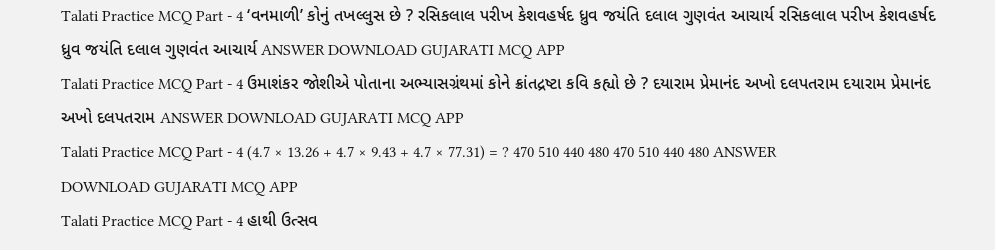Talati Practice MCQ Part - 4 ‘વનમાળી’ કોનું તખલ્લુસ છે ? રસિકલાલ પરીખ કેશવહર્ષદ ધ્રુવ જયંતિ દલાલ ગુણવંત આચાર્ય રસિકલાલ પરીખ કેશવહર્ષદ ધ્રુવ જયંતિ દલાલ ગુણવંત આચાર્ય ANSWER DOWNLOAD GUJARATI MCQ APP
Talati Practice MCQ Part - 4 ઉમાશંકર જોશીએ પોતાના અભ્યાસગ્રંથમાં કોને ક્રાંતદ્રષ્ટા કવિ કહ્યો છે ? દયારામ પ્રેમાનંદ અખો દલપતરામ દયારામ પ્રેમાનંદ અખો દલપતરામ ANSWER DOWNLOAD GUJARATI MCQ APP
Talati Practice MCQ Part - 4 (4.7 × 13.26 + 4.7 × 9.43 + 4.7 × 77.31) = ? 470 510 440 480 470 510 440 480 ANSWER DOWNLOAD GUJARATI MCQ APP
Talati Practice MCQ Part - 4 હાથી ઉત્સવ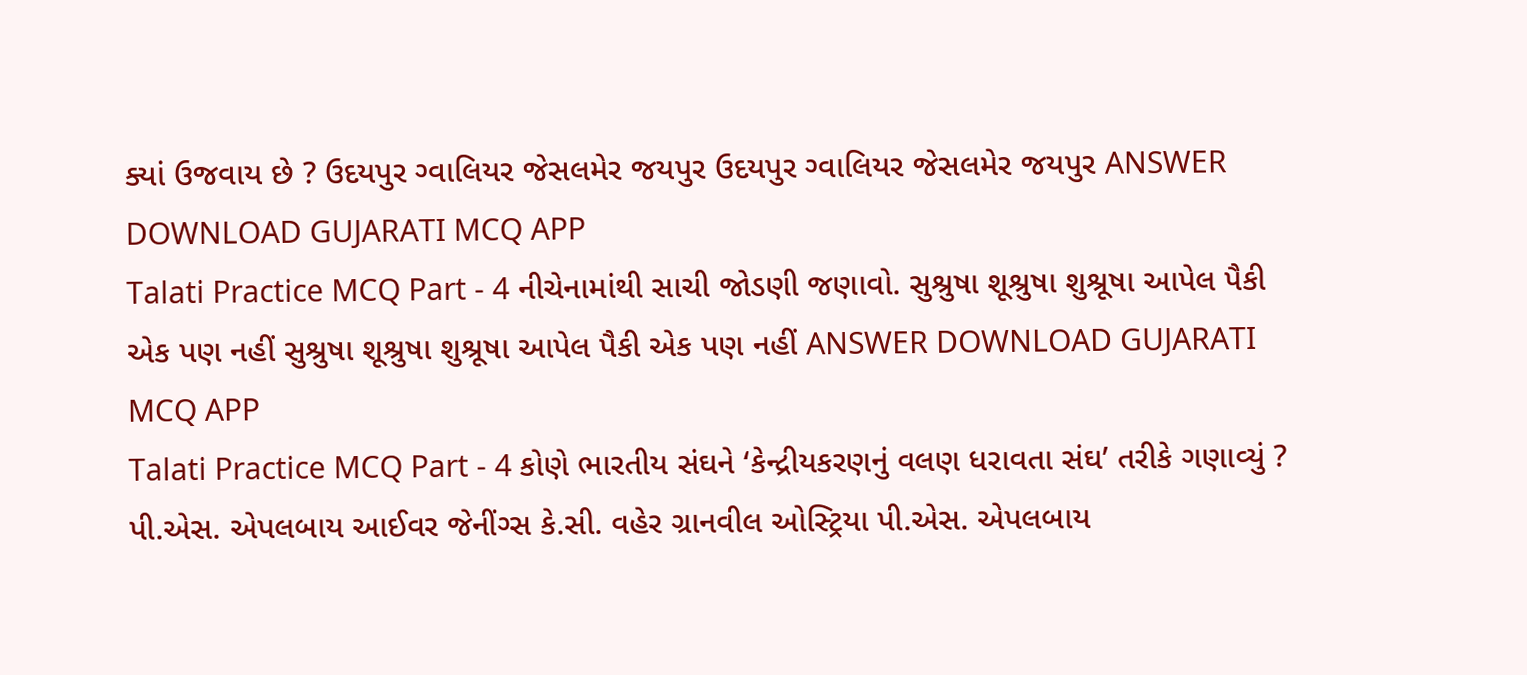ક્યાં ઉજવાય છે ? ઉદયપુર ગ્વાલિયર જેસલમેર જયપુર ઉદયપુર ગ્વાલિયર જેસલમેર જયપુર ANSWER DOWNLOAD GUJARATI MCQ APP
Talati Practice MCQ Part - 4 નીચેનામાંથી સાચી જોડણી જણાવો. સુશ્રુષા શૂશ્રુષા શુશ્રૂષા આપેલ પૈકી એક પણ નહીં સુશ્રુષા શૂશ્રુષા શુશ્રૂષા આપેલ પૈકી એક પણ નહીં ANSWER DOWNLOAD GUJARATI MCQ APP
Talati Practice MCQ Part - 4 કોણે ભારતીય સંઘને ‘કેન્દ્રીયકરણનું વલણ ધરાવતા સંઘ’ તરીકે ગણાવ્યું ? પી.એસ. એપલબાય આઈવર જેનીંગ્સ કે.સી. વહેર ગ્રાનવીલ ઓસ્ટ્રિયા પી.એસ. એપલબાય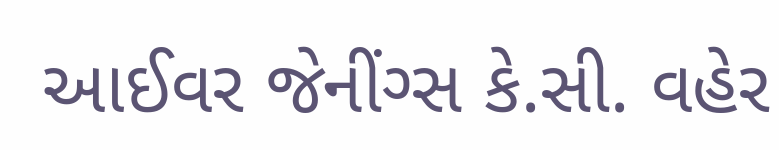આઈવર જેનીંગ્સ કે.સી. વહેર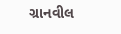ગ્રાનવીલ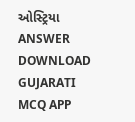ઓસ્ટ્રિયા ANSWER DOWNLOAD GUJARATI MCQ APP